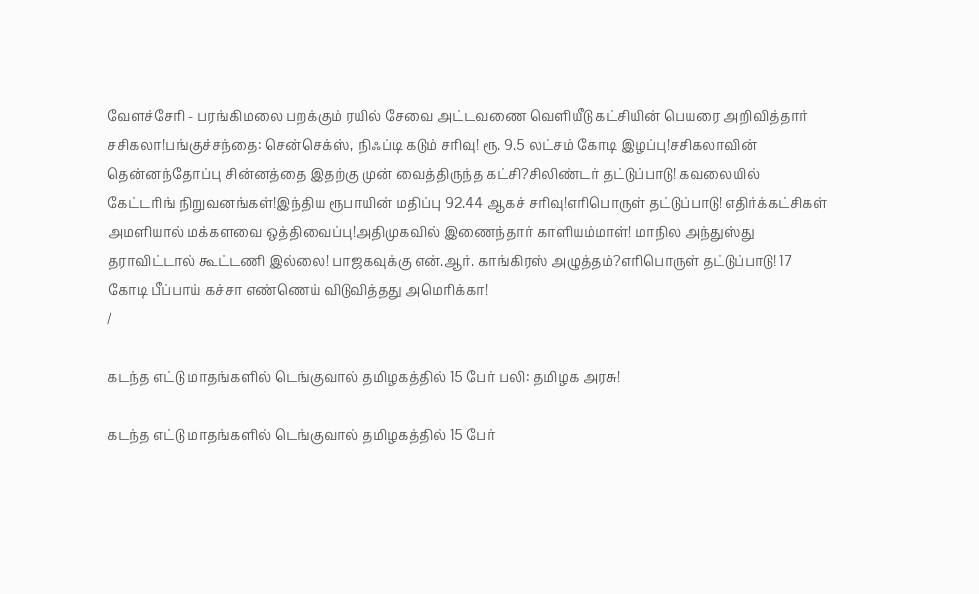வேளச்சேரி - பரங்கிமலை பறக்கும் ரயில் சேவை அட்டவணை வெளியீடு கட்சியின் பெயரை அறிவித்தார் சசிகலா!பங்குச்சந்தை: சென்செக்ஸ், நிஃப்டி கடும் சரிவு! ரூ. 9.5 லட்சம் கோடி இழப்பு!சசிகலாவின் தென்னந்தோப்பு சின்னத்தை இதற்கு முன் வைத்திருந்த கட்சி?சிலிண்டர் தட்டுப்பாடு! கவலையில் கேட்டரிங் நிறுவனங்கள்!இந்திய ரூபாயின் மதிப்பு 92.44 ஆகச் சரிவு!எரிபொருள் தட்டுப்பாடு! எதிர்க்கட்சிகள் அமளியால் மக்களவை ஒத்திவைப்பு!அதிமுகவில் இணைந்தார் காளியம்மாள்! மாநில அந்துஸ்து தராவிட்டால் கூட்டணி இல்லை! பாஜகவுக்கு என்.ஆர். காங்கிரஸ் அழுத்தம்?எரிபொருள் தட்டுப்பாடு! 17 கோடி பீப்பாய் கச்சா எண்ணெய் விடுவித்தது அமெரிக்கா!
/

கடந்த எட்டு மாதங்களில் டெங்குவால் தமிழகத்தில் 15 பேர் பலி: தமிழக அரசு!

கடந்த எட்டு மாதங்களில் டெங்குவால் தமிழகத்தில் 15 பேர்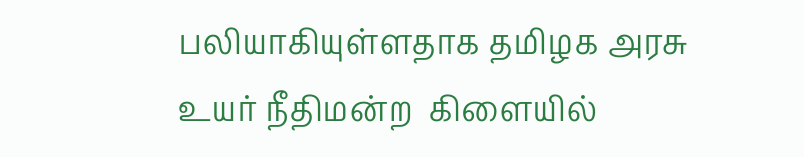பலியாகியுள்ளதாக தமிழக அரசு உயர் நீதிமன்ற  கிளையில்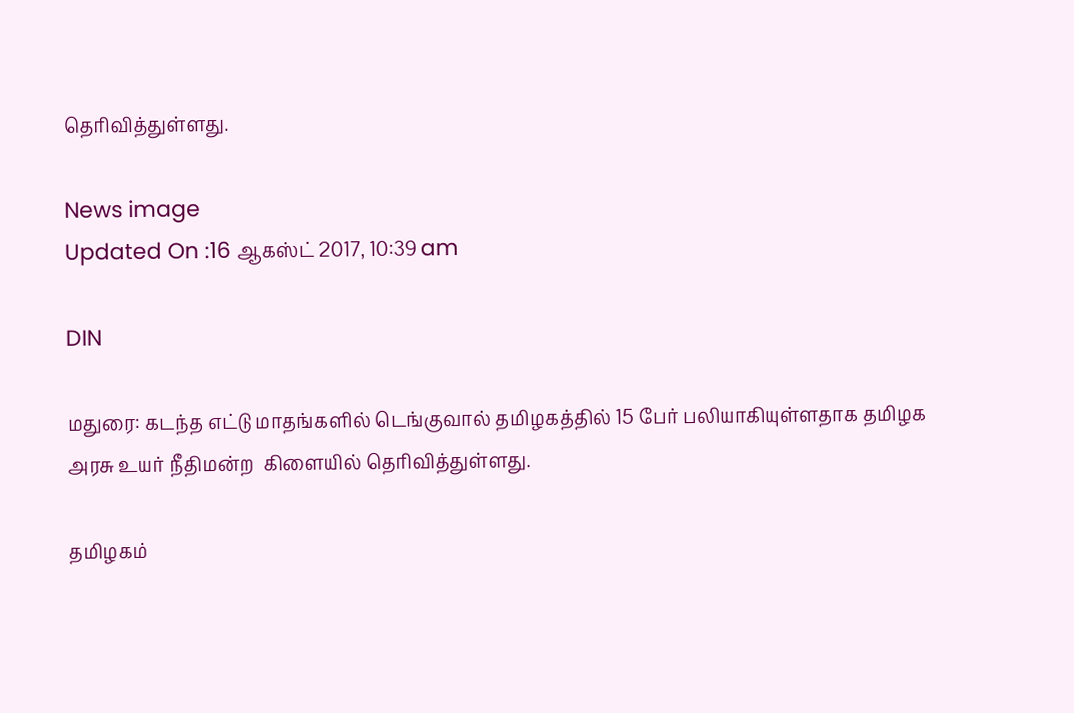தெரிவித்துள்ளது.

News image
Updated On :16 ஆகஸ்ட் 2017, 10:39 am

DIN

மதுரை: கடந்த எட்டு மாதங்களில் டெங்குவால் தமிழகத்தில் 15 பேர் பலியாகியுள்ளதாக தமிழக அரசு உயர் நீதிமன்ற  கிளையில் தெரிவித்துள்ளது.

தமிழகம்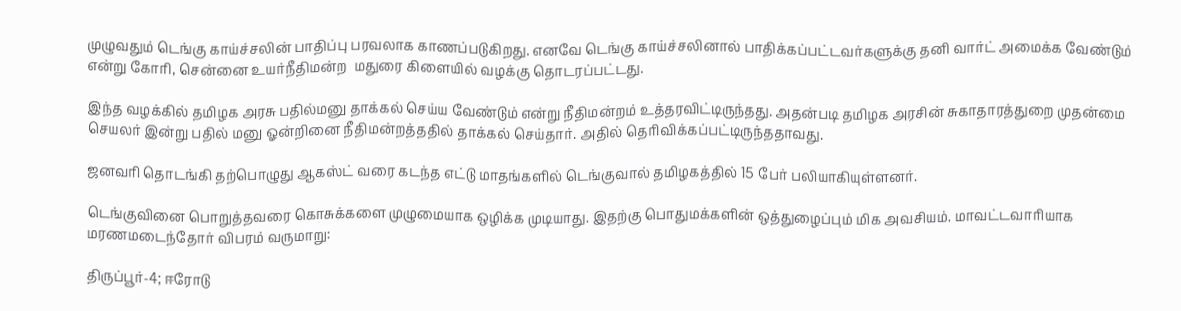முழுவதும் டெங்கு காய்ச்சலின் பாதிப்பு பரவலாக காணப்படுகிறது. எனவே டெங்கு காய்ச்சலினால் பாதிக்கப்பட்டவர்களுக்கு தனி வார்ட் அமைக்க வேண்டும் என்று கோரி, சென்னை உயர்நீதிமன்ற  மதுரை கிளையில் வழக்கு தொடரப்பட்டது.

இந்த வழக்கில் தமிழக அரசு பதில்மனு தாக்கல் செய்ய வேண்டும் என்று நீதிமன்றம் உத்தரவிட்டிருந்தது. அதன்படி தமிழக அரசின் சுகாதாரத்துறை முதன்மை செயலர் இன்று பதில் மனு ஓன்றினை நீதிமன்றத்ததில் தாக்கல் செய்தார். அதில் தெரிவிக்கப்பட்டிருந்ததாவது.

ஜனவரி தொடங்கி தற்பொழுது ஆகஸ்ட் வரை கடந்த எட்டு மாதங்களில் டெங்குவால் தமிழகத்தில் 15 பேர் பலியாகியுள்ளனர்.

டெங்குவினை பொறுத்தவரை கொசுக்களை முழுமையாக ஒழிக்க முடியாது. இதற்கு பொதுமக்களின் ஒத்துழைப்பும் மிக அவசியம். மாவட்டவாரியாக மரணமடைந்தோர் விபரம் வருமாறு:

திருப்பூர்-4; ஈரோடு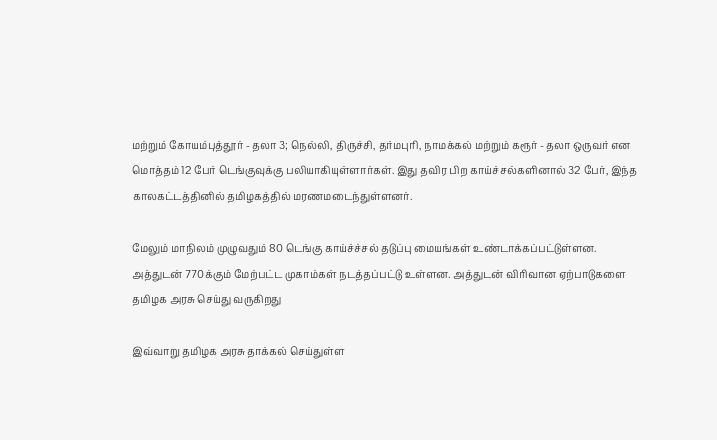மற்றும் கோயம்புத்தூர் - தலா 3; நெல்லி, திருச்சி, தர்மபுரி, நாமக்கல் மற்றும் கரூர் - தலா ஒருவர் என மொத்தம் 12 பேர் டெங்குவுக்கு பலியாகியுள்ளார்கள். இது தவிர பிற காய்ச்சல்களினால் 32 பேர், இந்த காலகட்டத்தினில் தமிழகத்தில் மரணமடைந்துள்ளனர்.

மேலும் மாநிலம் முழுவதும் 80 டெங்கு காய்ச்ச்சல் தடுப்பு மையங்கள் உண்டாக்கப்பட்டுள்ளன. அத்துடன் 770க்கும் மேற்பட்ட முகாம்கள் நடத்தப்பட்டு உள்ளன. அத்துடன் விரிவான ஏற்பாடுகளை தமிழக அரசு செய்து வருகிறது

இவ்வாறு தமிழக அரசு தாக்கல் செய்துள்ள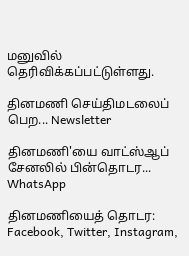மனுவில் தெரிவிக்கப்பட்டுள்ளது.

தினமணி செய்திமடலைப் பெற... Newsletter

தினமணி'யை வாட்ஸ்ஆப் சேனலில் பின்தொடர... WhatsApp

தினமணியைத் தொடர: Facebook, Twitter, Instagram,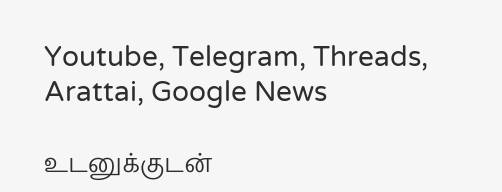Youtube, Telegram, Threads, Arattai, Google News

உடனுக்குடன்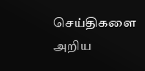செய்திகளை அறிய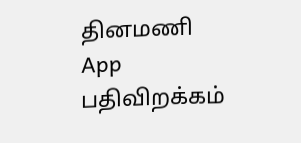தினமணி App பதிவிறக்கம்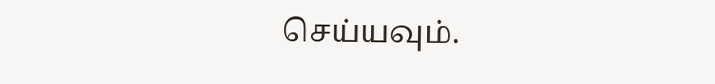செய்யவும்.